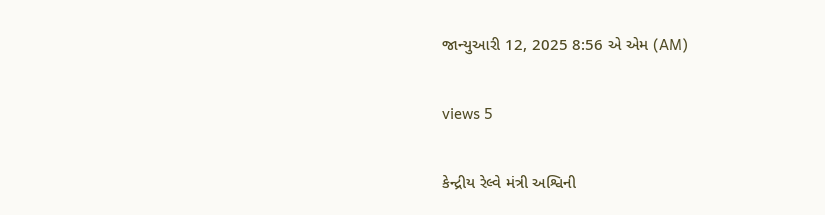જાન્યુઆરી 12, 2025 8:56 એ એમ (AM)

views 5

કેન્દ્રીય રેલ્વે મંત્રી અશ્વિની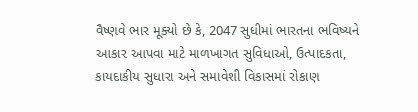વૈષ્ણવે ભાર મૂક્યો છે કે, 2047 સુધીમાં ભારતના ભવિષ્યને આકાર આપવા માટે માળખાગત સુવિધાઓ, ઉત્પાદકતા, કાયદાકીય સુધારા અને સમાવેશી વિકાસમાં રોકાણ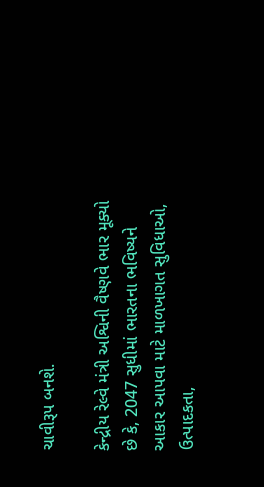ચાવીરૂપ બનશે.

કેન્દ્રીય રેલ્વે મંત્રી અશ્વિની વૈષ્ણવે ભાર મૂક્યો છે કે, 2047 સુધીમાં ભારતના ભવિષ્યને આકાર આપવા માટે માળખાગત સુવિધાઓ, ઉત્પાદકતા,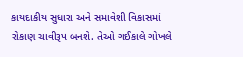કાયદાકીય સુધારા અને સમાવેશી વિકાસમાં રોકાણ ચાવીરૂપ બનશે. તેઓ ગઈકાલે ગોખલે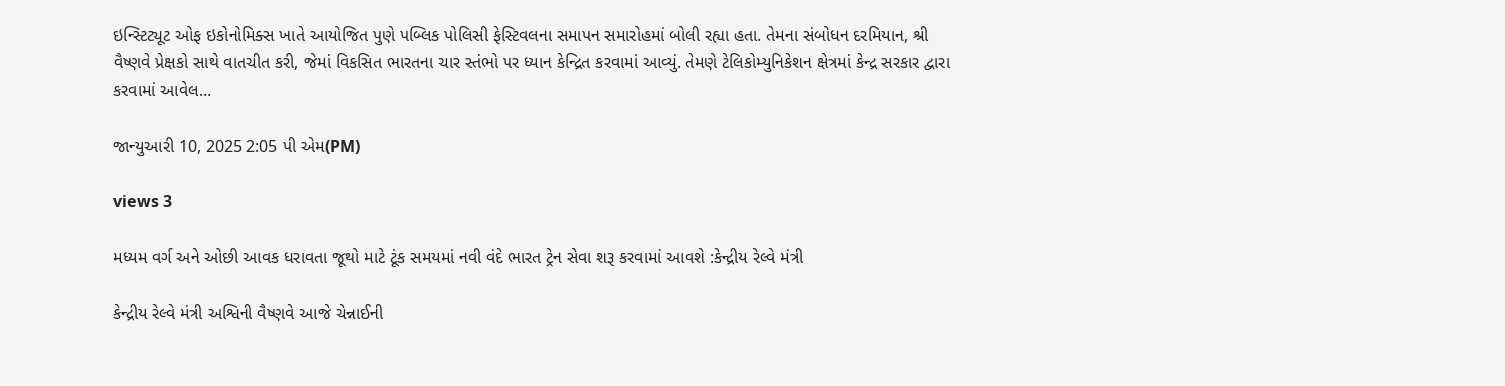ઇન્સ્ટિટ્યૂટ ઓફ ઇકોનોમિક્સ ખાતે આયોજિત પુણે પબ્લિક પોલિસી ફેસ્ટિવલના સમાપન સમારોહમાં બોલી રહ્યા હતા. તેમના સંબોધન દરમિયાન, શ્રી વૈષ્ણવે પ્રેક્ષકો સાથે વાતચીત કરી, જેમાં વિકસિત ભારતના ચાર સ્તંભો પર ધ્યાન કેન્દ્રિત કરવામાં આવ્યું. તેમણે ટેલિકોમ્યુનિકેશન ક્ષેત્રમાં કેન્દ્ર સરકાર દ્વારા કરવામાં આવેલ...

જાન્યુઆરી 10, 2025 2:05 પી એમ(PM)

views 3

મધ્યમ વર્ગ અને ઓછી આવક ધરાવતા જૂથો માટે ટૂંક સમયમાં નવી વંદે ભારત ટ્રેન સેવા શરૂ કરવામાં આવશે :કેન્દ્રીય રેલ્વે મંત્રી

કેન્દ્રીય રેલ્વે મંત્રી અશ્વિની વૈષ્ણવે આજે ચેન્નાઈની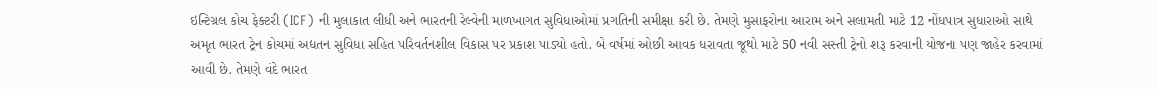ઇન્ટિગ્રલ કોચ ફેક્ટરી (ICF) ની મુલાકાત લીધી અને ભારતની રેલ્વેની માળખાગત સુવિધાઓમાં પ્રગતિની સમીક્ષા કરી છે. તેમણે મુસાફરોના આરામ અને સલામતી માટે 12 નોંધપાત્ર સુધારાઓ સાથે અમૃત ભારત ટ્રેન કોચમાં અદ્યતન સુવિધા સહિત પરિવર્તનશીલ વિકાસ પર પ્રકાશ પાડ્યો હતો. બે વર્ષમાં ઓછી આવક ધરાવતા જૂથો માટે 50 નવી સસ્તી ટ્રેનો શરૂ કરવાની યોજના પણ જાહેર કરવામાં આવી છે. તેમણે વંદે ભારત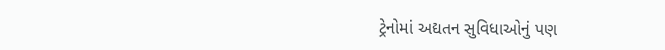ટ્રેનોમાં અદ્યતન સુવિધાઓનું પણ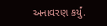અનાવરણ કર્યું.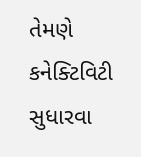તેમણે કનેક્ટિવિટી સુધારવા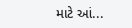માટે આં...